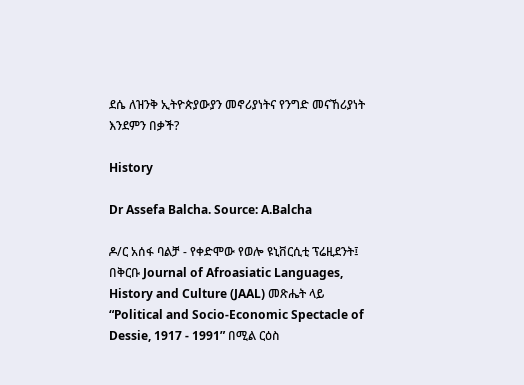ደሴ ለዝንቅ ኢትዮጵያውያን መኖሪያነትና የንግድ መናኸሪያነት እንደምን በቃች?

History

Dr Assefa Balcha. Source: A.Balcha

ዶ/ር አሰፋ ባልቻ - የቀድሞው የወሎ ዩኒቨርሲቲ ፕሬዚደንት፤ በቅርቡ Journal of Afroasiatic Languages, History and Culture (JAAL) መጽሔት ላይ “Political and Socio-Economic Spectacle of Dessie, 1917 - 1991” በሚል ርዕስ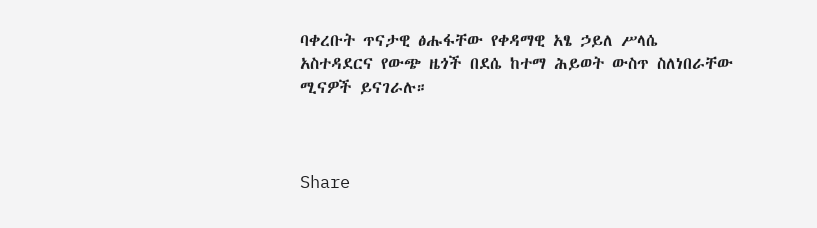ባቀረቡት ጥናታዊ ፅሑፋቸው የቀዳማዊ አፄ ኃይለ ሥላሴ አስተዳደርና የውጭ ዜጎች በደሴ ከተማ ሕይወት ውስጥ ስለነበራቸው ሚናዎች ይናገራሉ።



Share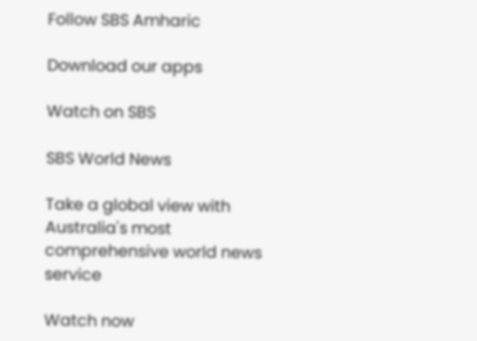Follow SBS Amharic

Download our apps

Watch on SBS

SBS World News

Take a global view with Australia's most comprehensive world news service

Watch now